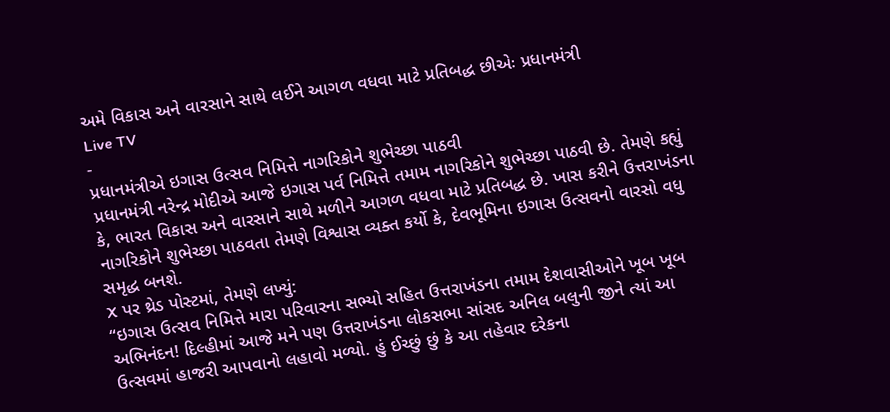અમે વિકાસ અને વારસાને સાથે લઈને આગળ વધવા માટે પ્રતિબદ્ધ છીએઃ પ્રધાનમંત્રી
Live TV
-
પ્રધાનમંત્રીએ ઇગાસ ઉત્સવ નિમિત્તે નાગરિકોને શુભેચ્છા પાઠવી
પ્રધાનમંત્રી નરેન્દ્ર મોદીએ આજે ઇગાસ પર્વ નિમિત્તે તમામ નાગરિકોને શુભેચ્છા પાઠવી છે. તેમણે કહ્યું કે, ભારત વિકાસ અને વારસાને સાથે મળીને આગળ વધવા માટે પ્રતિબદ્ધ છે. ખાસ કરીને ઉત્તરાખંડના નાગરિકોને શુભેચ્છા પાઠવતા તેમણે વિશ્વાસ વ્યક્ત કર્યો કે, દેવભૂમિના ઇગાસ ઉત્સવનો વારસો વધુ સમૃદ્ધ બનશે.
X પર થ્રેડ પોસ્ટમાં, તેમણે લખ્યું:
“ઇગાસ ઉત્સવ નિમિત્તે મારા પરિવારના સભ્યો સહિત ઉત્તરાખંડના તમામ દેશવાસીઓને ખૂબ ખૂબ અભિનંદન! દિલ્હીમાં આજે મને પણ ઉત્તરાખંડના લોકસભા સાંસદ અનિલ બલુની જીને ત્યાં આ ઉત્સવમાં હાજરી આપવાનો લહાવો મળ્યો. હું ઈચ્છું છું કે આ તહેવાર દરેકના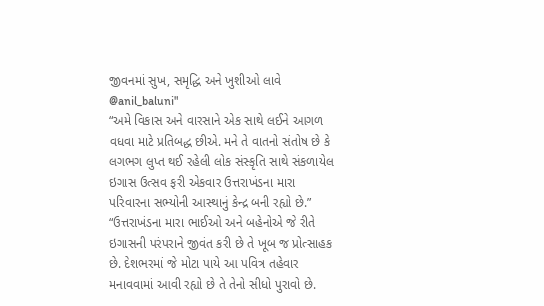જીવનમાં સુખ, સમૃદ્ધિ અને ખુશીઓ લાવે @anil_baluni"
“અમે વિકાસ અને વારસાને એક સાથે લઈને આગળ વધવા માટે પ્રતિબદ્ધ છીએ. મને તે વાતનો સંતોષ છે કે લગભગ લુપ્ત થઈ રહેલી લોક સંસ્કૃતિ સાથે સંકળાયેલ ઇગાસ ઉત્સવ ફરી એકવાર ઉત્તરાખંડના મારા પરિવારના સભ્યોની આસ્થાનું કેન્દ્ર બની રહ્યો છે.”
“ઉત્તરાખંડના મારા ભાઈઓ અને બહેનોએ જે રીતે ઇગાસની પરંપરાને જીવંત કરી છે તે ખૂબ જ પ્રોત્સાહક છે. દેશભરમાં જે મોટા પાયે આ પવિત્ર તહેવાર મનાવવામાં આવી રહ્યો છે તે તેનો સીધો પુરાવો છે.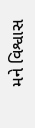મને વિશ્વાસ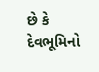છે કે દેવભૂમિનો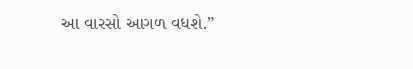આ વારસો આગળ વધશે.”